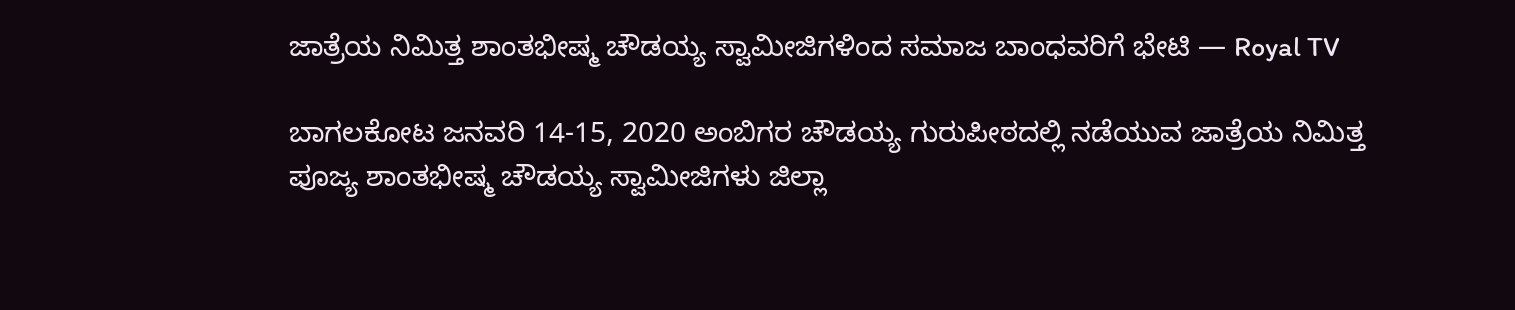ಜಾತ್ರೆಯ ನಿಮಿತ್ತ ಶಾಂತಭೀಷ್ಮ ಚೌಡಯ್ಯ ಸ್ವಾಮೀಜಿಗಳಿಂದ ಸಮಾಜ ಬಾಂಧವರಿಗೆ ಭೇಟಿ — Royal TV

ಬಾಗಲಕೋಟ ಜನವರಿ 14-15, 2020 ಅಂಬಿಗರ ಚೌಡಯ್ಯ ಗುರುಪೀಠದಲ್ಲಿ ನಡೆಯುವ ಜಾತ್ರೆಯ ನಿಮಿತ್ತ ಪೂಜ್ಯ ಶಾಂತಭೀಷ್ಮ ಚೌಡಯ್ಯ ಸ್ವಾಮೀಜಿಗಳು ಜಿಲ್ಲಾ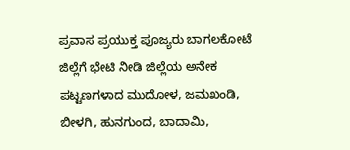ಪ್ರವಾಸ ಪ್ರಯುಕ್ತ ಪೂಜ್ಯರು ಬಾಗಲಕೋಟೆ ಜಿಲ್ಲೆಗೆ ಭೇಟಿ ನೀಡಿ ಜಿಲ್ಲೆಯ ಅನೇಕ ಪಟ್ಟಣಗಳಾದ ಮುದೋಳ, ಜಮಖಂಡಿ, ಬೀಳಗಿ, ಹುನಗುಂದ, ಬಾದಾಮಿ,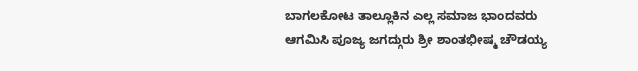ಬಾಗಲಕೋಟ ತಾಲ್ಲೂಕಿನ ಎಲ್ಲ ಸಮಾಜ ಭಾಂದವರು ಆಗಮಿಸಿ ಪೂಜ್ಯ ಜಗದ್ಗುರು ಶ್ರೀ ಶಾಂತಭೀಷ್ಮ ಚೌಡಯ್ಯ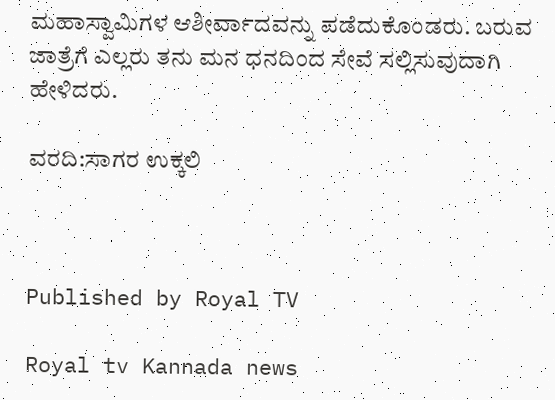ಮಹಾಸ್ವಾಮಿಗಳ ಆಶೀರ್ವಾದವನ್ನು ಪಡೆದುಕೊಂಡರು. ಬರುವ ಜಾತ್ರೆಗೆ ಎಲ್ಲರು ತನು ಮನ ಧನದಿಂದ ಸೇವೆ ಸಲ್ಲಿಸುವುದಾಗಿ ಹೇಳಿದರು.

ವರದಿ:ಸಾಗರ ಉಕ್ಕಲಿ



Published by Royal TV

Royal tv Kannada news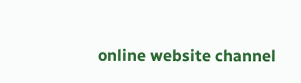online website channel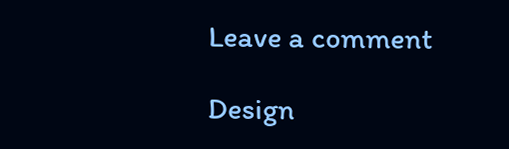Leave a comment

Design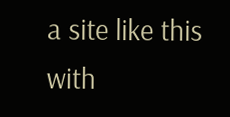a site like this with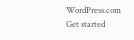WordPress.com
Get started